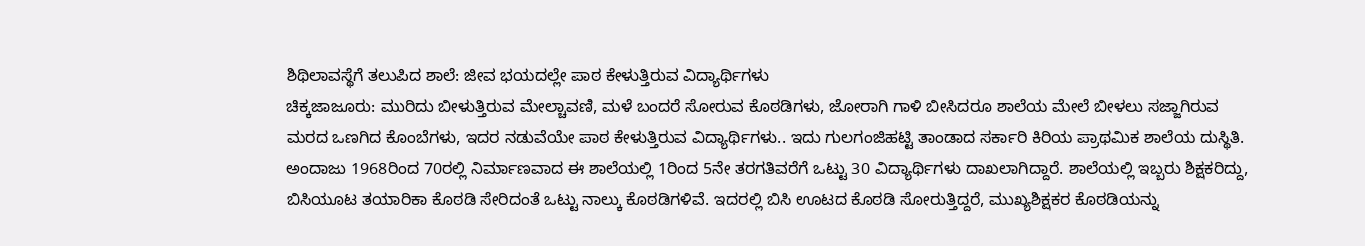ಶಿಥಿಲಾವಸ್ಥೆಗೆ ತಲುಪಿದ ಶಾಲೆ: ಜೀವ ಭಯದಲ್ಲೇ ಪಾಠ ಕೇಳುತ್ತಿರುವ ವಿದ್ಯಾರ್ಥಿಗಳು
ಚಿಕ್ಕಜಾಜೂರು: ಮುರಿದು ಬೀಳುತ್ತಿರುವ ಮೇಲ್ಚಾವಣಿ, ಮಳೆ ಬಂದರೆ ಸೋರುವ ಕೊಠಡಿಗಳು, ಜೋರಾಗಿ ಗಾಳಿ ಬೀಸಿದರೂ ಶಾಲೆಯ ಮೇಲೆ ಬೀಳಲು ಸಜ್ಜಾಗಿರುವ ಮರದ ಒಣಗಿದ ಕೊಂಬೆಗಳು, ಇದರ ನಡುವೆಯೇ ಪಾಠ ಕೇಳುತ್ತಿರುವ ವಿದ್ಯಾರ್ಥಿಗಳು.. ಇದು ಗುಲಗಂಜಿಹಟ್ಟಿ ತಾಂಡಾದ ಸರ್ಕಾರಿ ಕಿರಿಯ ಪ್ರಾಥಮಿಕ ಶಾಲೆಯ ದುಸ್ಥಿತಿ.
ಅಂದಾಜು 1968ರಿಂದ 70ರಲ್ಲಿ ನಿರ್ಮಾಣವಾದ ಈ ಶಾಲೆಯಲ್ಲಿ 1ರಿಂದ 5ನೇ ತರಗತಿವರೆಗೆ ಒಟ್ಟು 30 ವಿದ್ಯಾರ್ಥಿಗಳು ದಾಖಲಾಗಿದ್ದಾರೆ. ಶಾಲೆಯಲ್ಲಿ ಇಬ್ಬರು ಶಿಕ್ಷಕರಿದ್ದು, ಬಿಸಿಯೂಟ ತಯಾರಿಕಾ ಕೊಠಡಿ ಸೇರಿದಂತೆ ಒಟ್ಟು ನಾಲ್ಕು ಕೊಠಡಿಗಳಿವೆ. ಇದರಲ್ಲಿ ಬಿಸಿ ಊಟದ ಕೊಠಡಿ ಸೋರುತ್ತಿದ್ದರೆ, ಮುಖ್ಯಶಿಕ್ಷಕರ ಕೊಠಡಿಯನ್ನು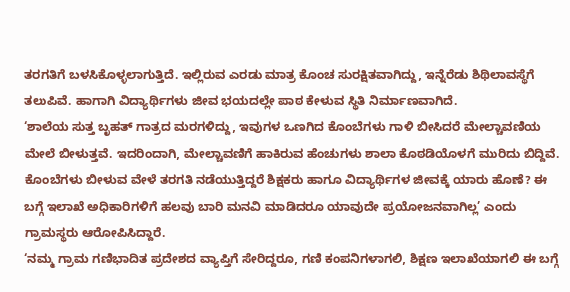ತರಗತಿಗೆ ಬಳಸಿಕೊಳ್ಳಲಾಗುತ್ತಿದೆ. ಇಲ್ಲಿರುವ ಎರಡು ಮಾತ್ರ ಕೊಂಚ ಸುರಕ್ಷಿತವಾಗಿದ್ದು, ಇನ್ನೆರೆಡು ಶಿಥಿಲಾವಸ್ಥೆಗೆ ತಲುಪಿವೆ. ಹಾಗಾಗಿ ವಿದ್ಯಾರ್ಥಿಗಳು ಜೀವ ಭಯದಲ್ಲೇ ಪಾಠ ಕೇಳುವ ಸ್ಥಿತಿ ನಿರ್ಮಾಣವಾಗಿದೆ.
‘ಶಾಲೆಯ ಸುತ್ತ ಬೃಹತ್ ಗಾತ್ರದ ಮರಗಳಿದ್ದು, ಇವುಗಳ ಒಣಗಿದ ಕೊಂಬೆಗಳು ಗಾಳಿ ಬೀಸಿದರೆ ಮೇಲ್ಚಾವಣಿಯ ಮೇಲೆ ಬೀಳುತ್ತವೆ. ಇದರಿಂದಾಗಿ, ಮೇಲ್ಚಾವಣಿಗೆ ಹಾಕಿರುವ ಹೆಂಚುಗಳು ಶಾಲಾ ಕೊಠಡಿಯೊಳಗೆ ಮುರಿದು ಬಿದ್ದಿವೆ. ಕೊಂಬೆಗಳು ಬೀಳುವ ವೇಳೆ ತರಗತಿ ನಡೆಯುತ್ತಿದ್ದರೆ ಶಿಕ್ಷಕರು ಹಾಗೂ ವಿದ್ಯಾರ್ಥಿಗಳ ಜೀವಕ್ಕೆ ಯಾರು ಹೊಣೆ? ಈ ಬಗ್ಗೆ ಇಲಾಖೆ ಅಧಿಕಾರಿಗಳಿಗೆ ಹಲವು ಬಾರಿ ಮನವಿ ಮಾಡಿದರೂ ಯಾವುದೇ ಪ್ರಯೋಜನವಾಗಿಲ್ಲ’ ಎಂದು ಗ್ರಾಮಸ್ಥರು ಆರೋಪಿಸಿದ್ದಾರೆ.
‘ನಮ್ಮ ಗ್ರಾಮ ಗಣಿಭಾದಿತ ಪ್ರದೇಶದ ವ್ಯಾಪ್ತಿಗೆ ಸೇರಿದ್ದರೂ, ಗಣಿ ಕಂಪನಿಗಳಾಗಲಿ, ಶಿಕ್ಷಣ ಇಲಾಖೆಯಾಗಲಿ ಈ ಬಗ್ಗೆ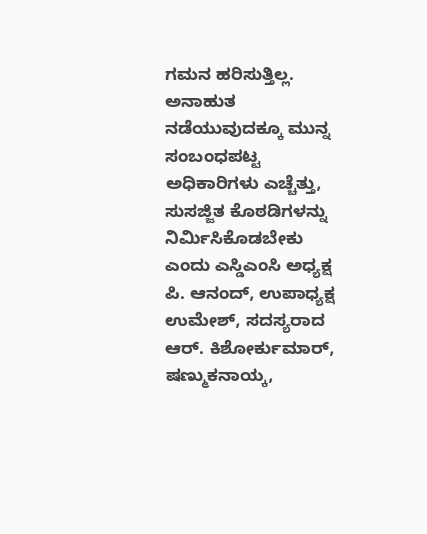ಗಮನ ಹರಿಸುತ್ತಿಲ್ಲ. ಅನಾಹುತ ನಡೆಯುವುದಕ್ಕೂ ಮುನ್ನ ಸಂಬಂಧಪಟ್ಟ ಅಧಿಕಾರಿಗಳು ಎಚ್ಚೆತ್ತು, ಸುಸಜ್ಜಿತ ಕೊಠಡಿಗಳನ್ನು ನಿರ್ಮಿಸಿಕೊಡಬೇಕು ಎಂದು ಎಸ್ಡಿಎಂಸಿ ಅಧ್ಯಕ್ಷ ಪಿ. ಆನಂದ್, ಉಪಾಧ್ಯಕ್ಷ ಉಮೇಶ್, ಸದಸ್ಯರಾದ ಆರ್. ಕಿಶೋರ್ಕುಮಾರ್, ಷಣ್ಮುಕನಾಯ್ಕ,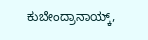ಕುಬೇಂದ್ರಾನಾಯ್ಕ್,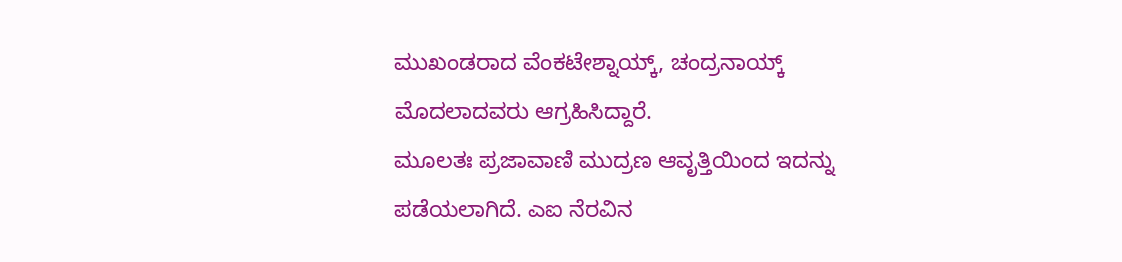ಮುಖಂಡರಾದ ವೆಂಕಟೇಶ್ನಾಯ್ಕ್, ಚಂದ್ರನಾಯ್ಕ್ ಮೊದಲಾದವರು ಆಗ್ರಹಿಸಿದ್ದಾರೆ.
ಮೂಲತಃ ಪ್ರಜಾವಾಣಿ ಮುದ್ರಣ ಆವೃತ್ತಿಯಿಂದ ಇದನ್ನು ಪಡೆಯಲಾಗಿದೆ. ಎಐ ನೆರವಿನ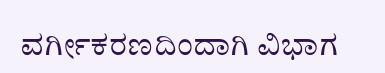ವರ್ಗೀಕರಣದಿಂದಾಗಿ ವಿಭಾಗ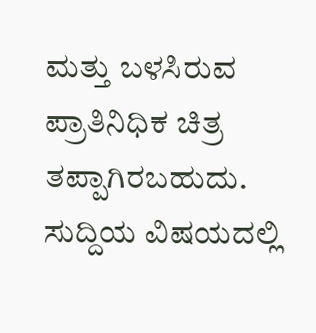ಮತ್ತು ಬಳಸಿರುವ ಪ್ರಾತಿನಿಧಿಕ ಚಿತ್ರ ತಪ್ಪಾಗಿರಬಹುದು. ಸುದ್ದಿಯ ವಿಷಯದಲ್ಲಿ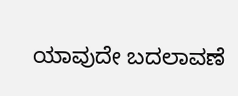ಯಾವುದೇ ಬದಲಾವಣೆ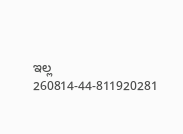ಇಲ್ಲ
260814-44-811920281